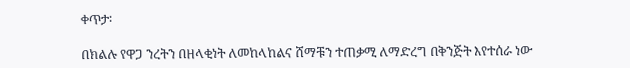ቀጥታ፡

በክልሉ የዋጋ ንረትን በዘላቂነት ለመከላከልና ሸማቹን ተጠቃሚ ለማድረግ በቅንጅት እየተሰራ ነው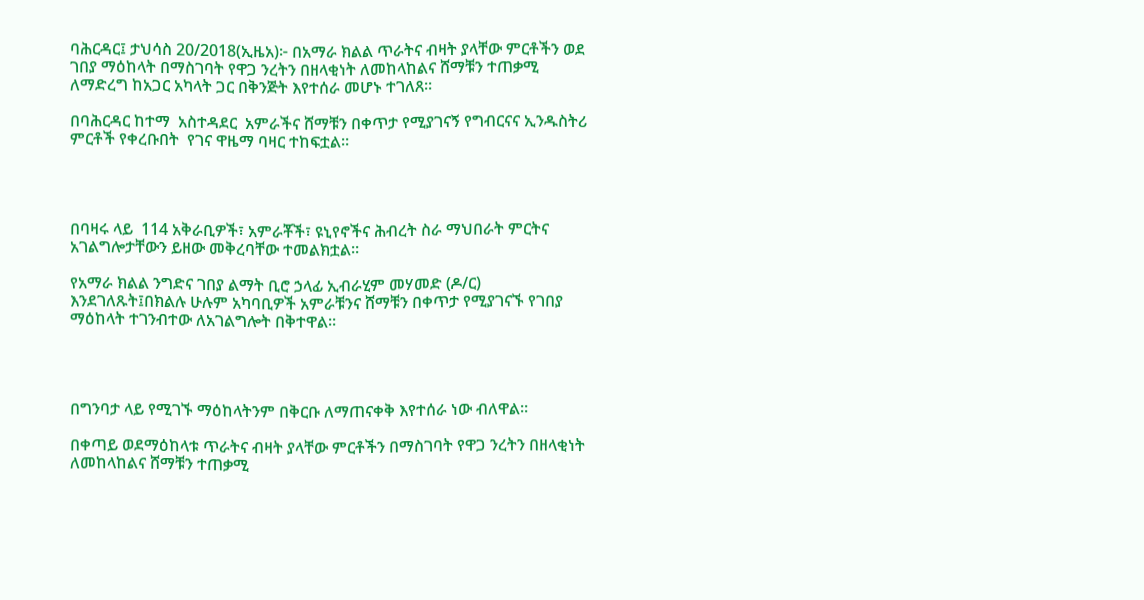ባሕርዳር፤ ታህሳስ 20/2018(ኢዜአ)፦ በአማራ ክልል ጥራትና ብዛት ያላቸው ምርቶችን ወደ ገበያ ማዕከላት በማስገባት የዋጋ ንረትን በዘላቂነት ለመከላከልና ሸማቹን ተጠቃሚ ለማድረግ ከአጋር አካላት ጋር በቅንጅት እየተሰራ መሆኑ ተገለጸ፡፡

በባሕርዳር ከተማ  አስተዳደር  አምራችና ሸማቹን በቀጥታ የሚያገናኝ የግብርናና ኢንዱስትሪ ምርቶች የቀረቡበት  የገና ዋዜማ ባዛር ተከፍቷል።




በባዛሩ ላይ  114 አቅራቢዎች፣ አምራቾች፣ ዩኒየኖችና ሕብረት ስራ ማህበራት ምርትና አገልግሎታቸውን ይዘው መቅረባቸው ተመልክቷል።

የአማራ ክልል ንግድና ገበያ ልማት ቢሮ ኃላፊ ኢብራሂም መሃመድ (ዶ/ር) እንደገለጹት፤በክልሉ ሁሉም አካባቢዎች አምራቹንና ሸማቹን በቀጥታ የሚያገናኙ የገበያ ማዕከላት ተገንብተው ለአገልግሎት በቅተዋል።




በግንባታ ላይ የሚገኙ ማዕከላትንም በቅርቡ ለማጠናቀቅ እየተሰራ ነው ብለዋል።

በቀጣይ ወደማዕከላቱ ጥራትና ብዛት ያላቸው ምርቶችን በማስገባት የዋጋ ንረትን በዘላቂነት ለመከላከልና ሸማቹን ተጠቃሚ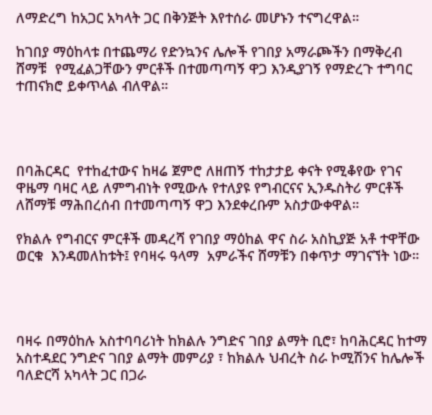ለማድረግ ከአጋር አካላት ጋር በቅንጅት እየተሰራ መሆኑን ተናግረዋል።

ከገበያ ማዕከላቱ በተጨማሪ የድንኳንና ሌሎች የገበያ አማራጮችን በማቅረብ ሸማቹ  የሚፈልጋቸውን ምርቶች በተመጣጣኝ ዋጋ እንዲያገኝ የማድረጉ ተግባር ተጠናክሮ ይቀጥላል ብለዋል።




በባሕርዳር  የተከፈተውና ከዛሬ ጀምሮ ለዘጠኝ ተከታታይ ቀናት የሚቆየው የገና ዋዜማ ባዛር ላይ ለምግብነት የሚውሉ የተለያዩ የግብርናና ኢንዱስትሪ ምርቶች ለሸማቹ ማሕበረሰብ በተመጣጣኝ ዋጋ እንደቀረቡም አስታውቀዋል።

የክልሉ የግብርና ምርቶች መዳረሻ የገበያ ማዕከል ዋና ስራ አስኪያጅ አቶ ተዋቸው ወርቁ  እንዳመለከቱት፤ የባዛሩ ዓላማ  አምራችና ሸማቹን በቀጥታ ማገናኘት ነው።




ባዛሩ በማዕከሉ አስተባባሪነት ከክልሉ ንግድና ገበያ ልማት ቢሮ፣ ከባሕርዳር ከተማ አስተዳደር ንግድና ገበያ ልማት መምሪያ ፣ ከክልሉ ህብረት ስራ ኮሚሽንና ከሌሎች ባለድርሻ አካላት ጋር በጋራ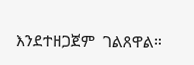እንደተዘጋጀም  ገልጸዋል።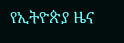የኢትዮጵያ ዜና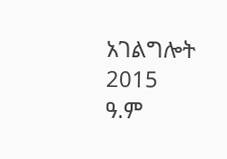አገልግሎት
2015
ዓ.ም